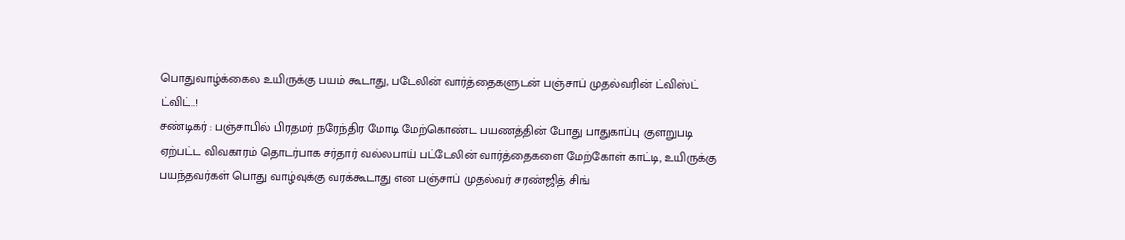பொதுவாழ்க்கைல உயிருக்கு பயம் கூடாது, படேலின் வார்த்தைகளுடன் பஞ்சாப் முதல்வரின் ட்விஸ்ட் ட்விட்..!
சண்டிகர் : பஞ்சாபில் பிரதமர் நரேந்திர மோடி மேற்கொண்ட பயணத்தின் போது பாதுகாப்பு குளறுபடி ஏற்பட்ட விவகாரம் தொடர்பாக சர்தார் வல்லபாய் பட்டேலின் வார்த்தைகளை மேற்கோள் காட்டி, உயிருக்கு பயந்தவர்கள் பொது வாழ்வுக்கு வரக்கூடாது என பஞ்சாப் முதல்வர் சரண்ஜித் சிங்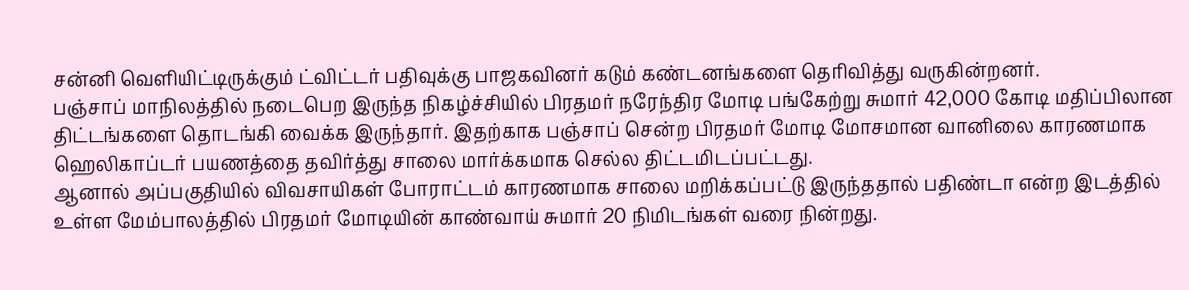சன்னி வெளியிட்டிருக்கும் ட்விட்டர் பதிவுக்கு பாஜகவினர் கடும் கண்டனங்களை தெரிவித்து வருகின்றனர்.
பஞ்சாப் மாநிலத்தில் நடைபெற இருந்த நிகழ்ச்சியில் பிரதமர் நரேந்திர மோடி பங்கேற்று சுமார் 42,000 கோடி மதிப்பிலான திட்டங்களை தொடங்கி வைக்க இருந்தார். இதற்காக பஞ்சாப் சென்ற பிரதமர் மோடி மோசமான வானிலை காரணமாக ஹெலிகாப்டர் பயணத்தை தவிர்த்து சாலை மார்க்கமாக செல்ல திட்டமிடப்பட்டது.
ஆனால் அப்பகுதியில் விவசாயிகள் போராட்டம் காரணமாக சாலை மறிக்கப்பட்டு இருந்ததால் பதிண்டா என்ற இடத்தில் உள்ள மேம்பாலத்தில் பிரதமர் மோடியின் காண்வாய் சுமார் 20 நிமிடங்கள் வரை நின்றது.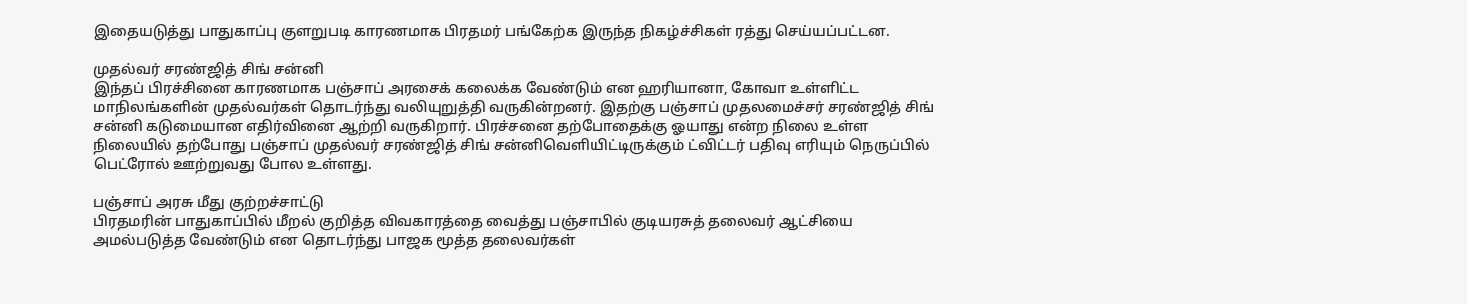இதையடுத்து பாதுகாப்பு குளறுபடி காரணமாக பிரதமர் பங்கேற்க இருந்த நிகழ்ச்சிகள் ரத்து செய்யப்பட்டன.

முதல்வர் சரண்ஜித் சிங் சன்னி
இந்தப் பிரச்சினை காரணமாக பஞ்சாப் அரசைக் கலைக்க வேண்டும் என ஹரியானா, கோவா உள்ளிட்ட மாநிலங்களின் முதல்வர்கள் தொடர்ந்து வலியுறுத்தி வருகின்றனர். இதற்கு பஞ்சாப் முதலமைச்சர் சரண்ஜித் சிங் சன்னி கடுமையான எதிர்வினை ஆற்றி வருகிறார். பிரச்சனை தற்போதைக்கு ஓயாது என்ற நிலை உள்ள நிலையில் தற்போது பஞ்சாப் முதல்வர் சரண்ஜித் சிங் சன்னிவெளியிட்டிருக்கும் ட்விட்டர் பதிவு எரியும் நெருப்பில் பெட்ரோல் ஊற்றுவது போல உள்ளது.

பஞ்சாப் அரசு மீது குற்றச்சாட்டு
பிரதமரின் பாதுகாப்பில் மீறல் குறித்த விவகாரத்தை வைத்து பஞ்சாபில் குடியரசுத் தலைவர் ஆட்சியை அமல்படுத்த வேண்டும் என தொடர்ந்து பாஜக மூத்த தலைவர்கள்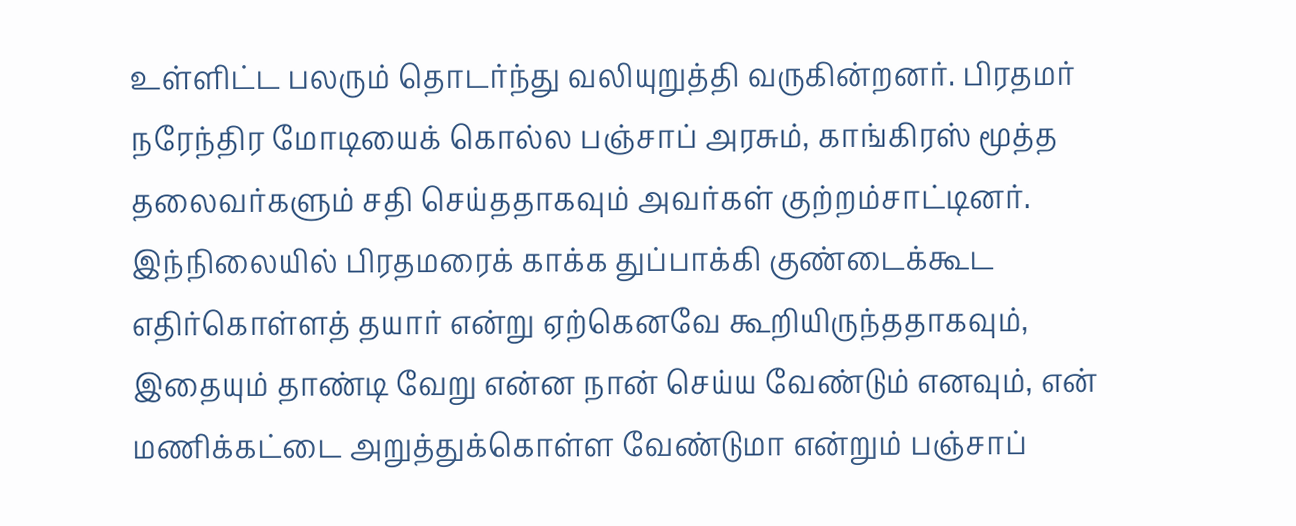உள்ளிட்ட பலரும் தொடர்ந்து வலியுறுத்தி வருகின்றனர். பிரதமர் நரேந்திர மோடியைக் கொல்ல பஞ்சாப் அரசும், காங்கிரஸ் மூத்த தலைவர்களும் சதி செய்ததாகவும் அவர்கள் குற்றம்சாட்டினர். இந்நிலையில் பிரதமரைக் காக்க துப்பாக்கி குண்டைக்கூட எதிர்கொள்ளத் தயார் என்று ஏற்கெனவே கூறியிருந்ததாகவும், இதையும் தாண்டி வேறு என்ன நான் செய்ய வேண்டும் எனவும், என் மணிக்கட்டை அறுத்துக்கொள்ள வேண்டுமா என்றும் பஞ்சாப்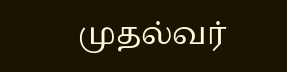முதல்வர்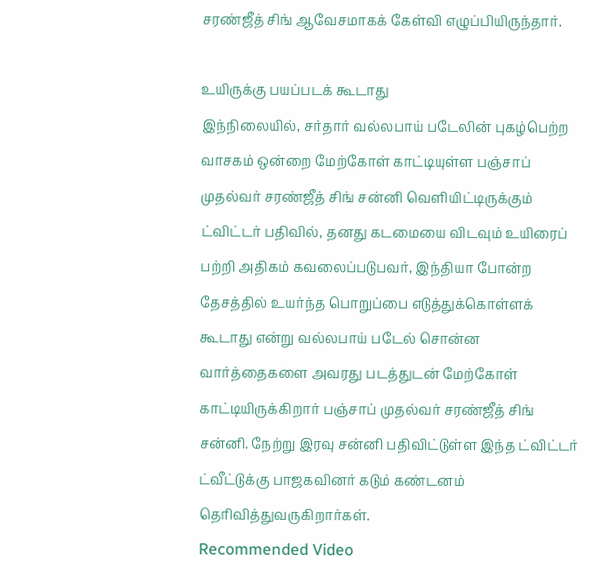சரண்ஜீத் சிங் ஆவேசமாகக் கேள்வி எழுப்பியிருந்தார்.

உயிருக்கு பயப்படக் கூடாது
இந்நிலையில், சர்தார் வல்லபாய் படேலின் புகழ்பெற்ற வாசகம் ஒன்றை மேற்கோள் காட்டியுள்ள பஞ்சாப் முதல்வர் சரண்ஜீத் சிங் சன்னி வெளியிட்டிருக்கும் ட்விட்டர் பதிவில், தனது கடமையை விடவும் உயிரைப் பற்றி அதிகம் கவலைப்படுபவர், இந்தியா போன்ற தேசத்தில் உயர்ந்த பொறுப்பை எடுத்துக்கொள்ளக் கூடாது என்று வல்லபாய் படேல் சொன்ன வார்த்தைகளை அவரது படத்துடன் மேற்கோள் காட்டியிருக்கிறார் பஞ்சாப் முதல்வர் சரண்ஜீத் சிங் சன்னி. நேற்று இரவு சன்னி பதிவிட்டுள்ள இந்த ட்விட்டர் ட்வீட்டுக்கு பாஜகவினர் கடும் கண்டனம் தெரிவித்துவருகிறார்கள்.
Recommended Video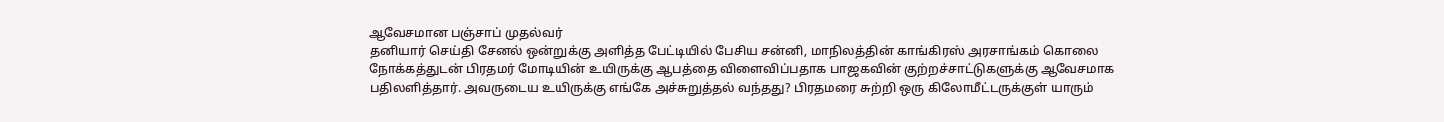ஆவேசமான பஞ்சாப் முதல்வர்
தனியார் செய்தி சேனல் ஒன்றுக்கு அளித்த பேட்டியில் பேசிய சன்னி, மாநிலத்தின் காங்கிரஸ் அரசாங்கம் கொலை நோக்கத்துடன் பிரதமர் மோடியின் உயிருக்கு ஆபத்தை விளைவிப்பதாக பாஜகவின் குற்றச்சாட்டுகளுக்கு ஆவேசமாக பதிலளித்தார். அவருடைய உயிருக்கு எங்கே அச்சுறுத்தல் வந்தது? பிரதமரை சுற்றி ஒரு கிலோமீட்டருக்குள் யாரும்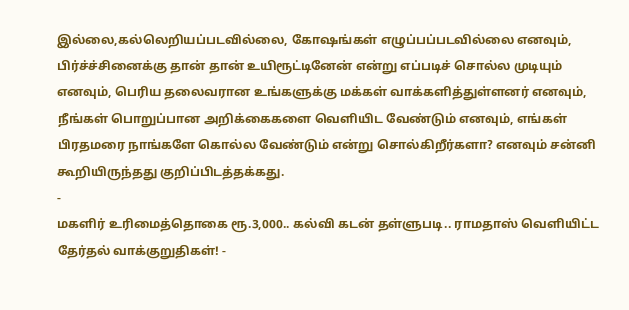இல்லை,கல்லெறியப்படவில்லை, கோஷங்கள் எழுப்பப்படவில்லை எனவும், பிர்ச்ச்சினைக்கு தான் தான் உயிரூட்டினேன் என்று எப்படிச் சொல்ல முடியும் எனவும், பெரிய தலைவரான உங்களுக்கு மக்கள் வாக்களித்துள்ளனர் எனவும், நீங்கள் பொறுப்பான அறிக்கைகளை வெளியிட வேண்டும் எனவும், எங்கள் பிரதமரை நாங்களே கொல்ல வேண்டும் என்று சொல்கிறீர்களா? எனவும் சன்னி கூறியிருந்தது குறிப்பிடத்தக்கது.
-
மகளிர் உரிமைத்தொகை ரூ.3,000.. கல்வி கடன் தள்ளுபடி.. ராமதாஸ் வெளியிட்ட தேர்தல் வாக்குறுதிகள்! -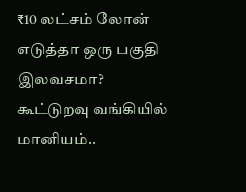₹10 லட்சம் லோன் எடுத்தா ஒரு பகுதி இலவசமா? கூட்டுறவு வங்கியில் மானியம்..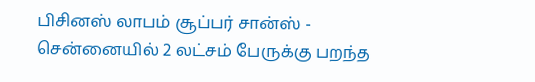பிசினஸ் லாபம் சூப்பர் சான்ஸ் -
சென்னையில் 2 லட்சம் பேருக்கு பறந்த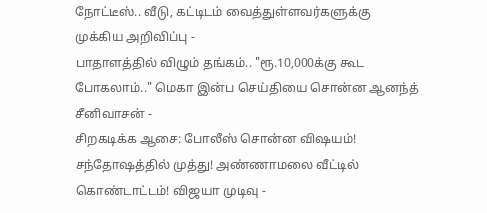நோட்டீஸ்.. வீடு, கட்டிடம் வைத்துள்ளவர்களுக்கு முக்கிய அறிவிப்பு -
பாதாளத்தில் விழும் தங்கம்.. "ரூ.10,000க்கு கூட போகலாம்.." மெகா இன்ப செய்தியை சொன்ன ஆனந்த் சீனிவாசன் -
சிறகடிக்க ஆசை: போலீஸ் சொன்ன விஷயம்! சந்தோஷத்தில் முத்து! அண்ணாமலை வீட்டில் கொண்டாட்டம்! விஜயா முடிவு -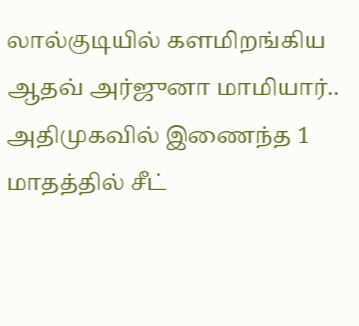லால்குடியில் களமிறங்கிய ஆதவ் அர்ஜுனா மாமியார்.. அதிமுகவில் இணைந்த 1 மாதத்தில் சீட்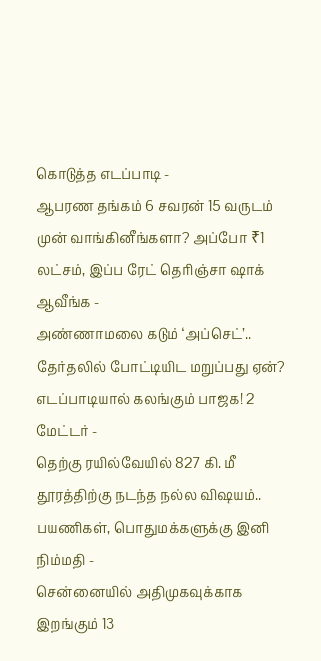கொடுத்த எடப்பாடி -
ஆபரண தங்கம் 6 சவரன் 15 வருடம் முன் வாங்கினீங்களா? அப்போ ₹1 லட்சம், இப்ப ரேட் தெரிஞ்சா ஷாக் ஆவீங்க -
அண்ணாமலை கடும் ‘அப்செட்’.. தேர்தலில் போட்டியிட மறுப்பது ஏன்? எடப்பாடியால் கலங்கும் பாஜக! 2 மேட்டர் -
தெற்கு ரயில்வேயில் 827 கி. மீ தூரத்திற்கு நடந்த நல்ல விஷயம்.. பயணிகள், பொதுமக்களுக்கு இனி நிம்மதி -
சென்னையில் அதிமுகவுக்காக இறங்கும் 13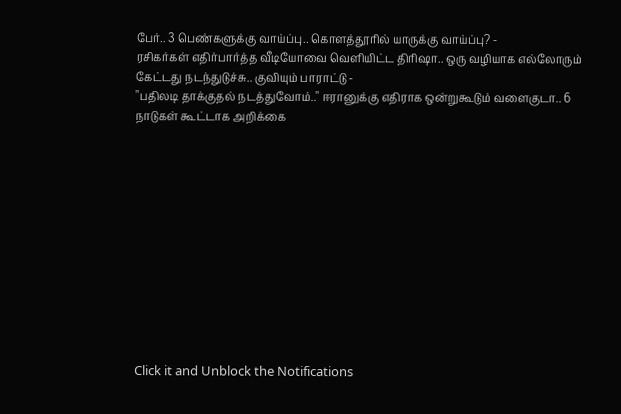பேர்.. 3 பெண்களுக்கு வாய்ப்பு.. கொளத்தூரில் யாருக்கு வாய்ப்பு? -
ரசிகர்கள் எதிர்பார்த்த வீடியோவை வெளியிட்ட திரிஷா.. ஒரு வழியாக எல்லோரும் கேட்டது நடந்துடுச்சு.. குவியும் பாராட்டு -
"பதிலடி தாக்குதல் நடத்துவோம்.." ஈரானுக்கு எதிராக ஒன்றுகூடும் வளைகுடா.. 6 நாடுகள் கூட்டாக அறிக்கை












Click it and Unblock the Notifications